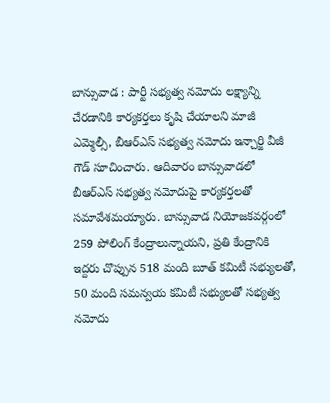బాన్సువాడ : పార్టీ సభ్యత్వ నమోదు లక్ష్యాన్ని చేరడానికి కార్యకర్తలు కృషి చేయాలని మాజీ ఎమ్మెల్సీ, బీఆర్ఎస్ సభ్యత్వ నమోదు ఇన్చార్జి వీజీ గౌడ్ సూచించారు. ఆదివారం బాన్సువాడలో బీఆర్ఎస్ సభ్యత్వ నమోదుపై కార్యకర్తలతో సమావేశమయ్యారు. బాన్సువాడ నియోజకవర్గంలో 259 పోలింగ్ కేంద్రాలున్నాయని, ప్రతి కేంద్రానికి ఇద్దరు చొప్పున 518 మంది బూత్ కమిటీ సభ్యులతో, 50 మంది సమన్వయ కమిటీ సభ్యులతో సభ్యత్వ నమోదు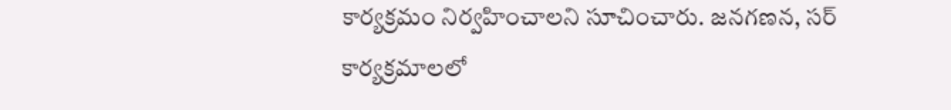కార్యక్రమం నిర్వహించాలని సూచించారు. జనగణన, సర్ కార్యక్రమాలలో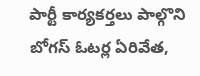పార్టీ కార్యకర్తలు పాల్గొని బోగస్ ఓటర్ల ఏరివేత,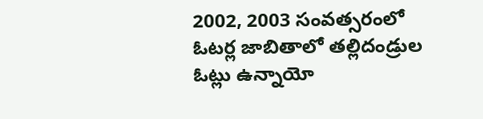2002, 2003 సంవత్సరంలో ఓటర్ల జాబితాలో తల్లిదండ్రుల ఓట్లు ఉన్నాయో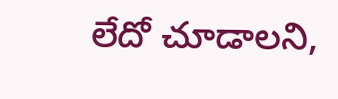లేదో చూడాలని,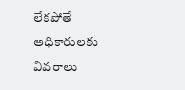లేకపోతే అధికారులకు వివరాలు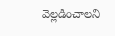వెల్లడించాలని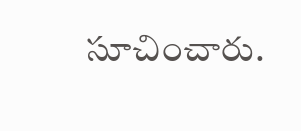సూచించారు.